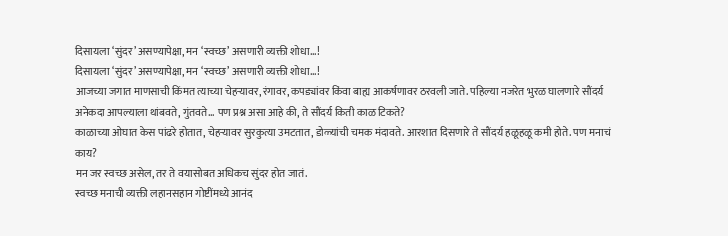दिसायला ‘सुंदर’ असण्यापेक्षा, मन ‘स्वच्छ’ असणारी व्यक्ती शोधा…!
दिसायला ‘सुंदर’ असण्यापेक्षा, मन ‘स्वच्छ’ असणारी व्यक्ती शोधा…!
आजच्या जगात माणसाची किंमत त्याच्या चेहऱ्यावर, रंगावर, कपड्यांवर किंवा बाह्य आकर्षणावर ठरवली जाते. पहिल्या नजरेत भुरळ घालणारे सौंदर्य अनेकदा आपल्याला थांबवते, गुंतवते… पण प्रश्न असा आहे की, ते सौंदर्य किती काळ टिकते?
काळाच्या ओघात केस पांढरे होतात, चेहऱ्यावर सुरकुत्या उमटतात, डोळ्यांची चमक मंदावते. आरशात दिसणारे ते सौंदर्य हळूहळू कमी होते. पण मनाचं काय?
मन जर स्वच्छ असेल, तर ते वयासोबत अधिकच सुंदर होत जातं.
स्वच्छ मनाची व्यक्ती लहानसहान गोष्टींमध्ये आनंद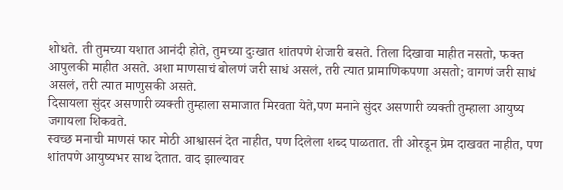शोधते. ती तुमच्या यशात आनंदी होते, तुमच्या दुःखात शांतपणे शेजारी बसते. तिला दिखावा माहीत नसतो, फक्त आपुलकी माहीत असते. अशा माणसाचं बोलणं जरी साधं असलं, तरी त्यात प्रामाणिकपणा असतो; वागणं जरी साधं असलं, तरी त्यात माणुसकी असते.
दिसायला सुंदर असणारी व्यक्ती तुम्हाला समाजात मिरवता येते,पण मनाने सुंदर असणारी व्यक्ती तुम्हाला आयुष्य जगायला शिकवते.
स्वच्छ मनाची माणसं फार मोठी आश्वासनं देत नाहीत, पण दिलेला शब्द पाळतात. ती ओरडून प्रेम दाखवत नाहीत, पण शांतपणे आयुष्यभर साथ देतात. वाद झाल्यावर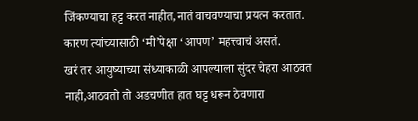जिंकण्याचा हट्ट करत नाहीत,नातं वाचवण्याचा प्रयत्न करतात. कारण त्यांच्यासाठी ‘मी’पेक्षा ‘आपण’ महत्त्वाचं असतं.
खरं तर आयुष्याच्या संध्याकाळी आपल्याला सुंदर चेहरा आठवत नाही,आठवतो तो अडचणीत हात घट्ट धरून ठेवणारा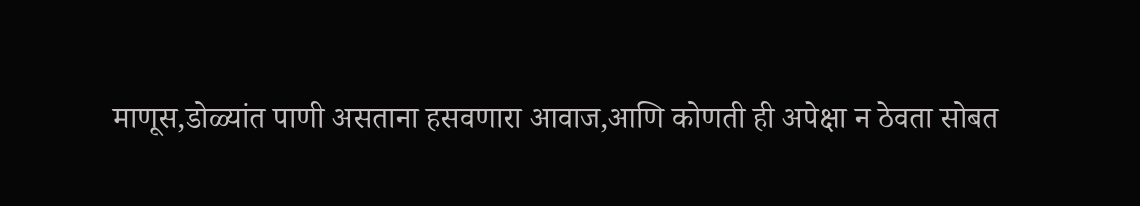माणूस,डोळ्यांत पाणी असताना हसवणारा आवाज,आणि कोणती ही अपेक्षा न ठेवता सोबत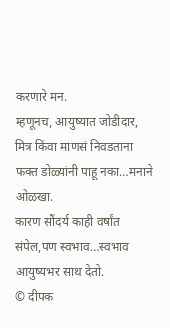करणारे मन.
म्हणूनच, आयुष्यात जोडीदार, मित्र किंवा माणसं निवडताना फक्त डोळ्यांनी पाहू नका…मनाने ओळखा.
कारण सौंदर्य काही वर्षांत संपेल,पण स्वभाव…स्वभाव आयुष्यभर साथ देतो.
© दीपक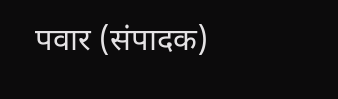पवार (संपादक)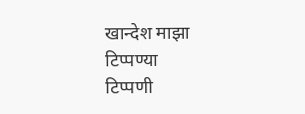खान्देश माझा
टिप्पण्या
टिप्पणी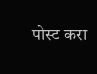पोस्ट करा